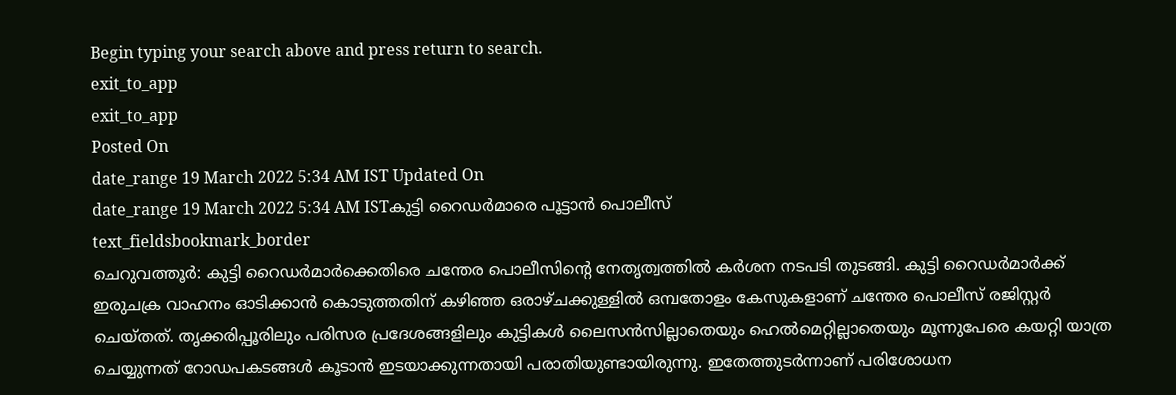Begin typing your search above and press return to search.
exit_to_app
exit_to_app
Posted On
date_range 19 March 2022 5:34 AM IST Updated On
date_range 19 March 2022 5:34 AM ISTകുട്ടി റൈഡർമാരെ പൂട്ടാൻ പൊലീസ്
text_fieldsbookmark_border
ചെറുവത്തൂർ: കുട്ടി റൈഡർമാർക്കെതിരെ ചന്തേര പൊലീസിന്റെ നേതൃത്വത്തിൽ കർശന നടപടി തുടങ്ങി. കുട്ടി റൈഡർമാർക്ക് ഇരുചക്ര വാഹനം ഓടിക്കാൻ കൊടുത്തതിന് കഴിഞ്ഞ ഒരാഴ്ചക്കുള്ളിൽ ഒമ്പതോളം കേസുകളാണ് ചന്തേര പൊലീസ് രജിസ്റ്റർ ചെയ്തത്. തൃക്കരിപ്പൂരിലും പരിസര പ്രദേശങ്ങളിലും കുട്ടികൾ ലൈസൻസില്ലാതെയും ഹെൽമെറ്റില്ലാതെയും മൂന്നുപേരെ കയറ്റി യാത്ര ചെയ്യുന്നത് റോഡപകടങ്ങൾ കൂടാൻ ഇടയാക്കുന്നതായി പരാതിയുണ്ടായിരുന്നു. ഇതേത്തുടർന്നാണ് പരിശോധന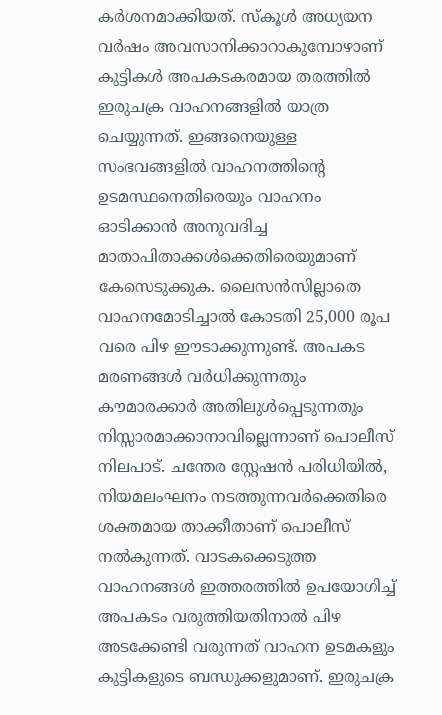കർശനമാക്കിയത്. സ്കൂൾ അധ്യയന വർഷം അവസാനിക്കാറാകുമ്പോഴാണ് കുട്ടികൾ അപകടകരമായ തരത്തിൽ ഇരുചക്ര വാഹനങ്ങളിൽ യാത്ര ചെയ്യുന്നത്. ഇങ്ങനെയുള്ള സംഭവങ്ങളിൽ വാഹനത്തിന്റെ ഉടമസ്ഥനെതിരെയും വാഹനം ഓടിക്കാൻ അനുവദിച്ച മാതാപിതാക്കൾക്കെതിരെയുമാണ് കേസെടുക്കുക. ലൈസൻസില്ലാതെ വാഹനമോടിച്ചാൽ കോടതി 25,000 രൂപ വരെ പിഴ ഈടാക്കുന്നുണ്ട്. അപകട മരണങ്ങൾ വർധിക്കുന്നതും കൗമാരക്കാർ അതിലുൾപ്പെടുന്നതും നിസ്സാരമാക്കാനാവില്ലെന്നാണ് പൊലീസ് നിലപാട്. ചന്തേര സ്റ്റേഷൻ പരിധിയിൽ, നിയമലംഘനം നടത്തുന്നവർക്കെതിരെ ശക്തമായ താക്കീതാണ് പൊലീസ് നൽകുന്നത്. വാടകക്കെടുത്ത വാഹനങ്ങൾ ഇത്തരത്തിൽ ഉപയോഗിച്ച് അപകടം വരുത്തിയതിനാൽ പിഴ അടക്കേണ്ടി വരുന്നത് വാഹന ഉടമകളും കുട്ടികളുടെ ബന്ധുക്കളുമാണ്. ഇരുചക്ര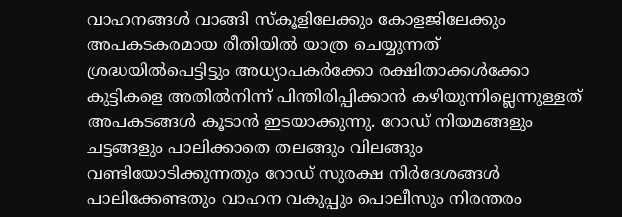വാഹനങ്ങൾ വാങ്ങി സ്കൂളിലേക്കും കോളജിലേക്കും അപകടകരമായ രീതിയിൽ യാത്ര ചെയ്യുന്നത് ശ്രദ്ധയിൽപെട്ടിട്ടും അധ്യാപകർക്കോ രക്ഷിതാക്കൾക്കോ കുട്ടികളെ അതിൽനിന്ന് പിന്തിരിപ്പിക്കാൻ കഴിയുന്നില്ലെന്നുള്ളത് അപകടങ്ങൾ കൂടാൻ ഇടയാക്കുന്നു. റോഡ് നിയമങ്ങളും ചട്ടങ്ങളും പാലിക്കാതെ തലങ്ങും വിലങ്ങും വണ്ടിയോടിക്കുന്നതും റോഡ് സുരക്ഷ നിർദേശങ്ങൾ പാലിക്കേണ്ടതും വാഹന വകുപ്പും പൊലീസും നിരന്തരം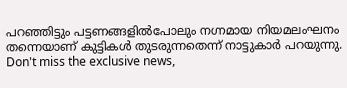പറഞ്ഞിട്ടും പട്ടണങ്ങളിൽപോലും നഗ്നമായ നിയമലംഘനം തന്നെയാണ് കുട്ടികൾ തുടരുന്നതെന്ന് നാട്ടുകാർ പറയുന്നു.
Don't miss the exclusive news,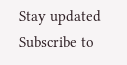Stay updated
Subscribe to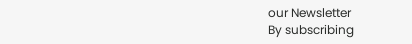our Newsletter
By subscribing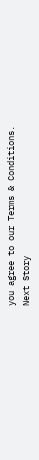you agree to our Terms & Conditions.
Next Story